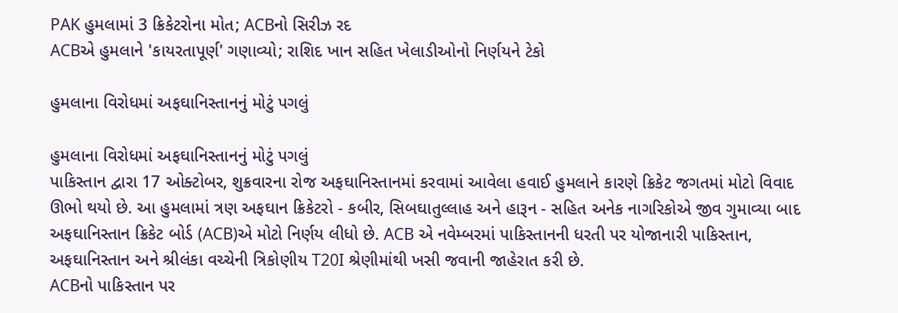PAK હુમલામાં 3 ક્રિકેટરોના મોત; ACBનો સિરીઝ રદ
ACBએ હુમલાને 'કાયરતાપૂર્ણ' ગણાવ્યો; રાશિદ ખાન સહિત ખેલાડીઓનો નિર્ણયને ટેકો

હુમલાના વિરોધમાં અફઘાનિસ્તાનનું મોટું પગલું

હુમલાના વિરોધમાં અફઘાનિસ્તાનનું મોટું પગલું
પાકિસ્તાન દ્વારા 17 ઓક્ટોબર, શુક્રવારના રોજ અફઘાનિસ્તાનમાં કરવામાં આવેલા હવાઈ હુમલાને કારણે ક્રિકેટ જગતમાં મોટો વિવાદ ઊભો થયો છે. આ હુમલામાં ત્રણ અફઘાન ક્રિકેટરો - કબીર, સિબઘાતુલ્લાહ અને હારૂન - સહિત અનેક નાગરિકોએ જીવ ગુમાવ્યા બાદ અફઘાનિસ્તાન ક્રિકેટ બોર્ડ (ACB)એ મોટો નિર્ણય લીધો છે. ACB એ નવેમ્બરમાં પાકિસ્તાનની ધરતી પર યોજાનારી પાકિસ્તાન, અફઘાનિસ્તાન અને શ્રીલંકા વચ્ચેની ત્રિકોણીય T20I શ્રેણીમાંથી ખસી જવાની જાહેરાત કરી છે.
ACBનો પાકિસ્તાન પર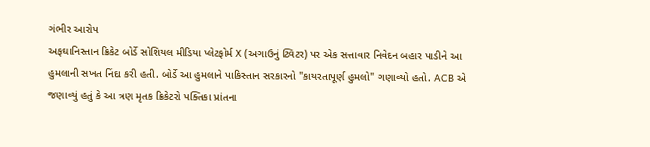ગંભીર આરોપ
અફઘાનિસ્તાન ક્રિકેટ બોર્ડે સોશિયલ મીડિયા પ્લેટફોર્મ X (અગાઉનું ટ્વિટર) પર એક સત્તાવાર નિવેદન બહાર પાડીને આ હુમલાની સખત નિંદા કરી હતી. બોર્ડે આ હુમલાને પાકિસ્તાન સરકારનો "કાયરતાપૂર્ણ હુમલો" ગણાવ્યો હતો. ACB એ જણાવ્યું હતું કે આ ત્રણ મૃતક ક્રિકેટરો પક્તિકા પ્રાંતના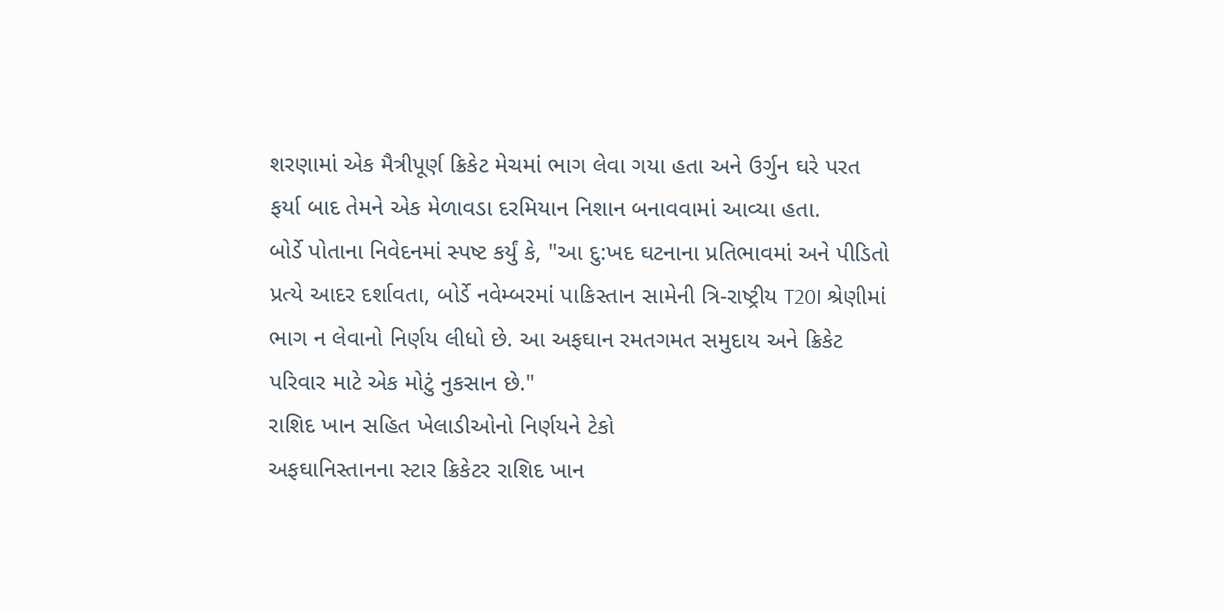શરણામાં એક મૈત્રીપૂર્ણ ક્રિકેટ મેચમાં ભાગ લેવા ગયા હતા અને ઉર્ગુન ઘરે પરત ફર્યા બાદ તેમને એક મેળાવડા દરમિયાન નિશાન બનાવવામાં આવ્યા હતા.
બોર્ડે પોતાના નિવેદનમાં સ્પષ્ટ કર્યું કે, "આ દુ:ખદ ઘટનાના પ્રતિભાવમાં અને પીડિતો પ્રત્યે આદર દર્શાવતા, બોર્ડે નવેમ્બરમાં પાકિસ્તાન સામેની ત્રિ-રાષ્ટ્રીય T20I શ્રેણીમાં ભાગ ન લેવાનો નિર્ણય લીધો છે. આ અફઘાન રમતગમત સમુદાય અને ક્રિકેટ પરિવાર માટે એક મોટું નુકસાન છે."
રાશિદ ખાન સહિત ખેલાડીઓનો નિર્ણયને ટેકો
અફઘાનિસ્તાનના સ્ટાર ક્રિકેટર રાશિદ ખાન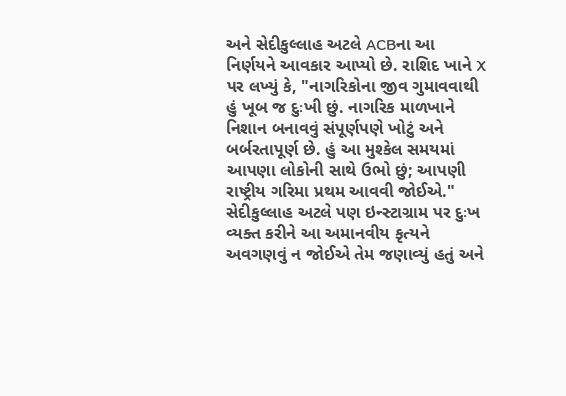અને સેદીકુલ્લાહ અટલે ACBના આ નિર્ણયને આવકાર આપ્યો છે. રાશિદ ખાને X પર લખ્યું કે, "નાગરિકોના જીવ ગુમાવવાથી હું ખૂબ જ દુઃખી છું. નાગરિક માળખાને નિશાન બનાવવું સંપૂર્ણપણે ખોટું અને બર્બરતાપૂર્ણ છે. હું આ મુશ્કેલ સમયમાં આપણા લોકોની સાથે ઉભો છું; આપણી રાષ્ટ્રીય ગરિમા પ્રથમ આવવી જોઈએ."
સેદીકુલ્લાહ અટલે પણ ઇન્સ્ટાગ્રામ પર દુઃખ વ્યક્ત કરીને આ અમાનવીય કૃત્યને અવગણવું ન જોઈએ તેમ જણાવ્યું હતું અને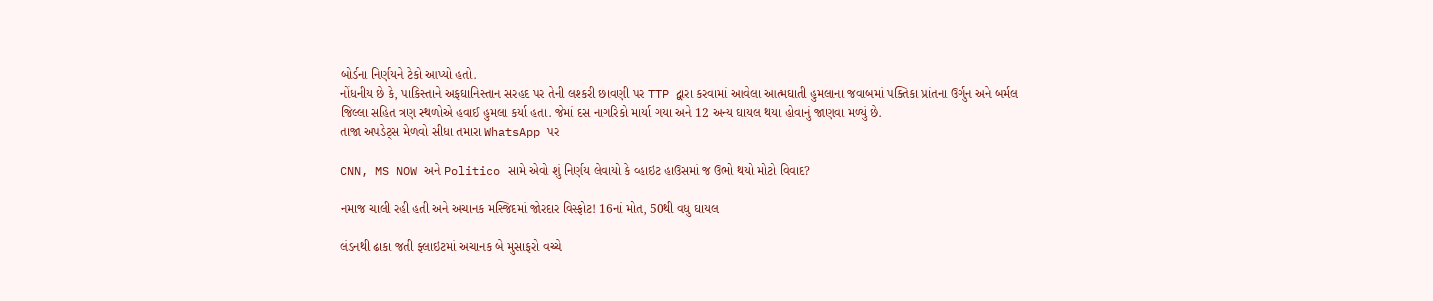બોર્ડના નિર્ણયને ટેકો આપ્યો હતો.
નોંધનીય છે કે, પાકિસ્તાને અફઘાનિસ્તાન સરહદ પર તેની લશ્કરી છાવણી પર TTP દ્વારા કરવામાં આવેલા આત્મઘાતી હુમલાના જવાબમાં પક્તિકા પ્રાંતના ઉર્ગુન અને બર્મલ જિલ્લા સહિત ત્રણ સ્થળોએ હવાઈ હુમલા કર્યા હતા. જેમાં દસ નાગરિકો માર્યા ગયા અને 12 અન્ય ઘાયલ થયા હોવાનું જાણવા મળ્યું છે.
તાજા અપડેટ્સ મેળવો સીધા તમારા WhatsApp પર

CNN, MS NOW અને Politico સામે એવો શું નિર્ણય લેવાયો કે વ્હાઇટ હાઉસમાં જ ઉભો થયો મોટો વિવાદ?

નમાજ ચાલી રહી હતી અને અચાનક મસ્જિદમાં જોરદાર વિસ્ફોટ! 16નાં મોત, 50થી વધુ ઘાયલ

લંડનથી ઢાકા જતી ફ્લાઇટમાં અચાનક બે મુસાફરો વચ્ચે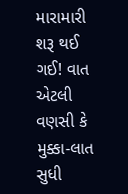મારામારી શરૂ થઈ ગઈ! વાત એટલી વણસી કે મુક્કા-લાત સુધી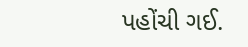પહોંચી ગઈ.